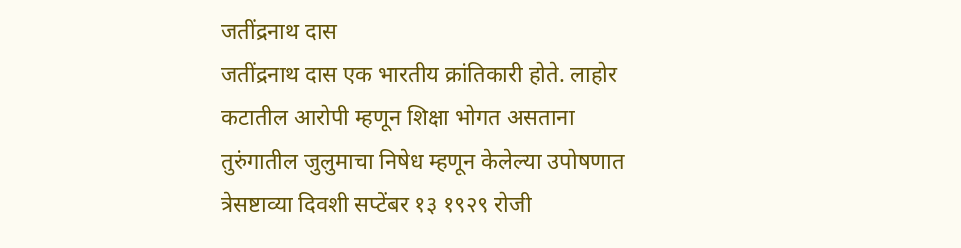जतींद्रनाथ दास
जतींद्रनाथ दास एक भारतीय क्रांतिकारी होते. लाहोर कटातील आरोपी म्हणून शिक्षा भोगत असताना तुरुंगातील जुलुमाचा निषेध म्हणून केलेल्या उपोषणात त्रेसष्टाव्या दिवशी सप्टेंबर १३ १९२९ रोजी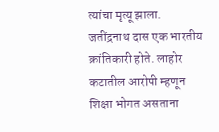त्यांचा मृत्यू झाला.
जतींद्रनाथ दास एक भारतीय क्रांतिकारी होते. लाहोर कटातील आरोपी म्हणून शिक्षा भोगत असताना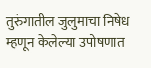तुरुंगातील जुलुमाचा निषेध म्हणून केलेल्या उपोषणात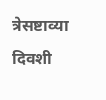त्रेसष्टाव्या दिवशी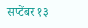सप्टेंबर १३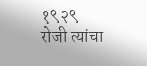१९२९ रोजी त्यांचा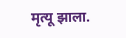मृत्यू झाला.